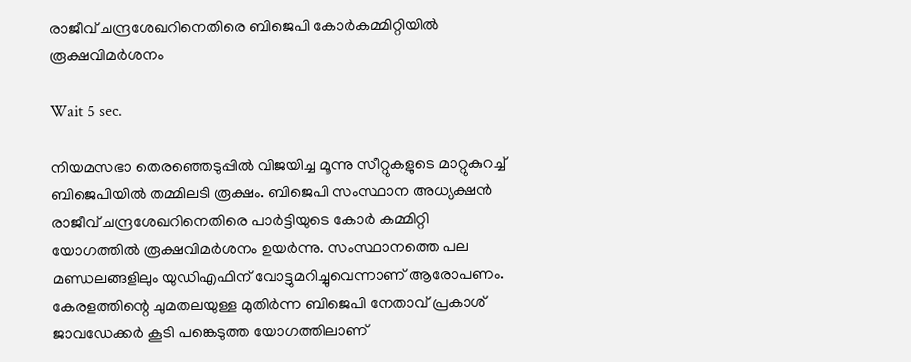രാജീവ് ചന്ദ്രശേഖറിനെതിരെ ബിജെപി കോര്‍കമ്മിറ്റിയില്‍ രൂക്ഷവിമര്‍ശനം

Wait 5 sec.

നിയമസഭാ തെരഞ്ഞെടുപ്പില്‍ വിജയിച്ച മൂന്നു സീറ്റുകളുടെ മാറ്റുകുറച്ച് ബിജെപിയില്‍ തമ്മിലടി രൂക്ഷം. ബിജെപി സംസ്ഥാന അധ്യക്ഷന്‍ രാജീവ് ചന്ദ്രശേഖറിനെതിരെ പാര്‍ട്ടിയുടെ കോര്‍ കമ്മിറ്റി യോഗത്തില്‍ രൂക്ഷവിമര്‍ശനം ഉയര്‍ന്നു. സംസ്ഥാനത്തെ പല മണ്ഡലങ്ങളിലും യുഡിഎഫിന് വോട്ടുമറിച്ചുവെന്നാണ് ആരോപണം. കേരളത്തിന്റെ ചുമതലയുള്ള മുതിര്‍ന്ന ബിജെപി നേതാവ് പ്രകാശ് ജാവഡേക്കര്‍ കൂടി പങ്കെടുത്ത യോഗത്തിലാണ്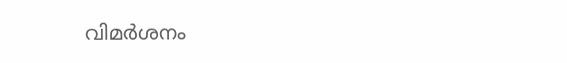വിമര്‍ശനം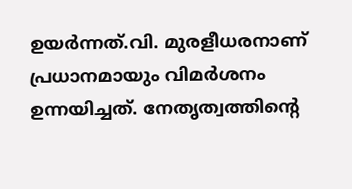ഉയര്‍ന്നത്.വി. മുരളീധരനാണ് പ്രധാനമായും വിമര്‍ശനം ഉന്നയിച്ചത്. നേതൃത്വത്തിന്റെ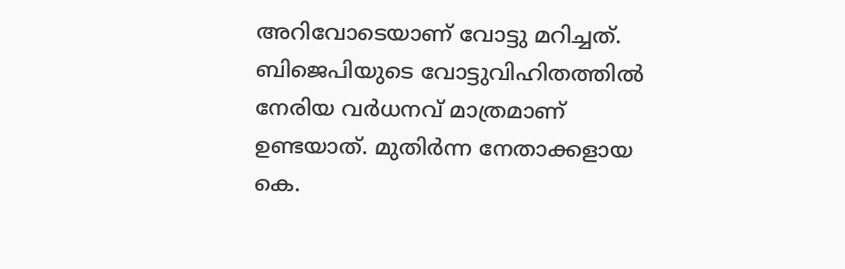അറിവോടെയാണ് വോട്ടു മറിച്ചത്. ബിജെപിയുടെ വോട്ടുവിഹിതത്തില്‍ നേരിയ വര്‍ധനവ് മാത്രമാണ് ഉണ്ടയാത്. മുതിര്‍ന്ന നേതാക്കളായ കെ.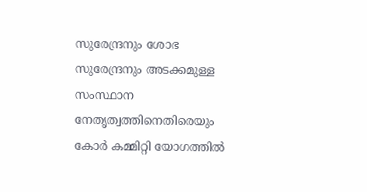സുരേന്ദ്രനും ശോഭ സുരേന്ദ്രനും അടക്കമുള്ള സംസ്ഥാന നേതൃത്വത്തിനെതിരെയും കോര്‍ കമ്മിറ്റി യോഗത്തില്‍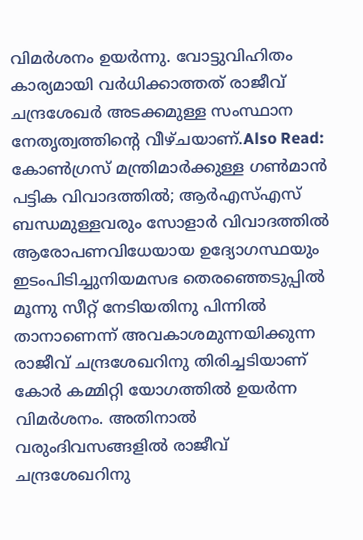വിമര്‍ശനം ഉയര്‍ന്നു. വോട്ടുവിഹിതം കാര്യമായി വര്‍ധിക്കാത്തത് രാജീവ് ചന്ദ്രശേഖര്‍ അടക്കമുള്ള സംസ്ഥാന നേതൃത്വത്തിന്റെ വീഴ്ചയാണ്.Also Read: കോൺഗ്രസ് മന്ത്രിമാർക്കുള്ള ഗൺമാൻ പട്ടിക വിവാദത്തിൽ; ആർഎസ്എസ് ബന്ധമുള്ളവരും സോളാർ വിവാദത്തിൽ ആരോപണവിധേയായ ഉദ്യോഗസ്ഥയും ഇടംപിടിച്ചുനിയമസഭ തെരഞ്ഞെടുപ്പില്‍ മൂന്നു സീറ്റ് നേടിയതിനു പിന്നില്‍ താനാണെന്ന് അവകാശമുന്നയിക്കുന്ന രാജീവ് ചന്ദ്രശേഖറിനു തിരിച്ചടിയാണ് കോര്‍ കമ്മിറ്റി യോഗത്തില്‍ ഉയര്‍ന്ന വിമര്‍ശനം. അതിനാല്‍ വരുംദിവസങ്ങളില്‍ രാജീവ് ചന്ദ്രശേഖറിനു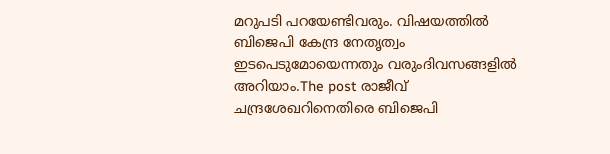മറുപടി പറയേണ്ടിവരും. വിഷയത്തില്‍ ബിജെപി കേന്ദ്ര നേതൃത്വം ഇടപെടുമോയെന്നതും വരുംദിവസങ്ങളില്‍ അറിയാം.The post രാജീവ് ചന്ദ്രശേഖറിനെതിരെ ബിജെപി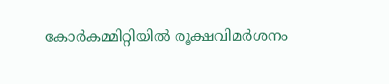കോര്‍കമ്മിറ്റിയില്‍ രൂക്ഷവിമര്‍ശനം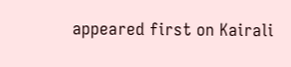appeared first on Kairali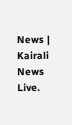News | Kairali News Live.